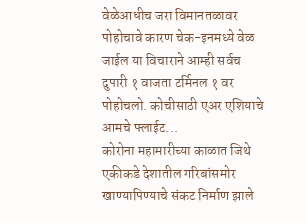वेळेआधीच जरा विमानतळावर पोहोचावे कारण चेक-इनमध्ये वेळ जाईल या विचाराने आम्ही सर्वच दुपारी १ वाजता टर्मिनल १ वर पोहोचलो. कोचीसाठी एअर एशियाचे आमचे फ्लाईट...
कोरोना महामारीच्या काळात जिथे एकीकडे देशातील गरिबांसमोर खाण्यापिण्याचे संकट निर्माण झाले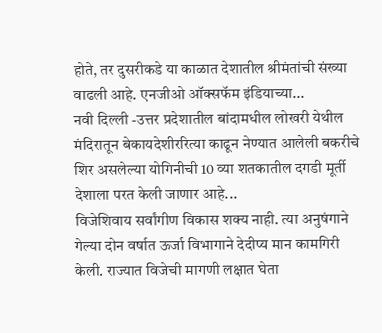होते, तर दुसरीकडे या काळात देशातील श्रीमंतांची संख्या वाढली आहे. एनजीओ ऑक्सफॅम इंडियाच्या...
नवी दिल्ली -उत्तर प्रदेशातील बांदामधील लोखरी येथील मंदिरातून बेकायदेशीररित्या काढून नेण्यात आलेली बकरीचे शिर असलेल्या योगिनीची 10 व्या शतकातील दगडी मूर्ती देशाला परत केली जाणार आहे...
विजेशिवाय सर्वांगीण विकास शक्य नाही. त्या अनुषंगाने गेल्या दोन वर्षात ऊर्जा विभागाने देदीप्य मान कामगिरी केली. राज्यात विजेची मागणी लक्षात घेता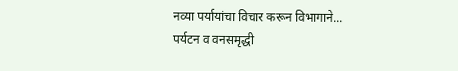नव्या पर्यायांचा विचार करून विभागाने...
पर्यटन व वनसमृद्धी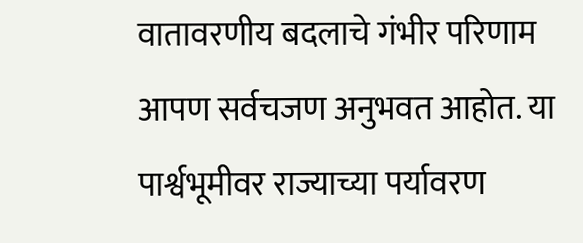वातावरणीय बदलाचे गंभीर परिणाम आपण सर्वचजण अनुभवत आहोत. या पार्श्वभूमीवर राज्याच्या पर्यावरण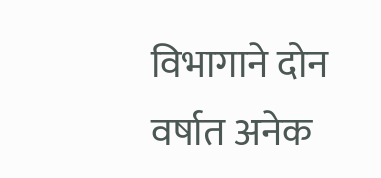विभागाने दोन वर्षात अनेक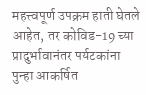महत्त्वपूर्ण उपक्रम हाती घेतले आहेत, तर कोविड-19 च्या प्रादुर्भावानंतर पर्यटकांना पुन्हा आकर्षित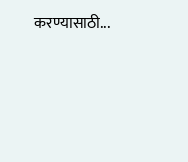करण्यासाठी...